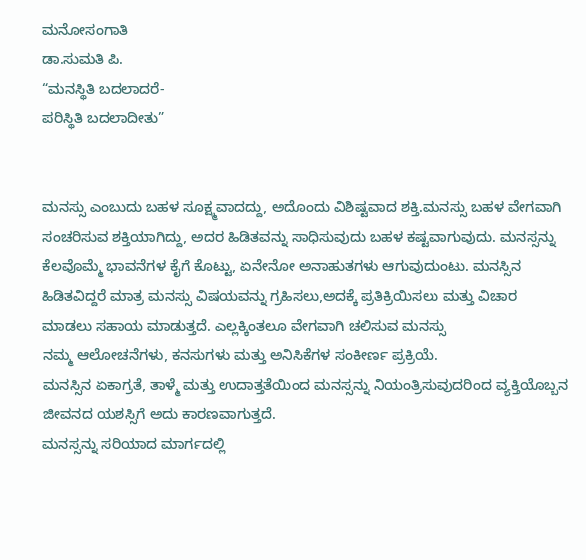ಮನೋಸಂಗಾತಿ
ಡಾ.ಸುಮತಿ ಪಿ.
“ಮನಸ್ಥಿತಿ ಬದಲಾದರೆ-
ಪರಿಸ್ಥಿತಿ ಬದಲಾದೀತು”


ಮನಸ್ಸು ಎಂಬುದು ಬಹಳ ಸೂಕ್ಷ್ಮವಾದದ್ದು, ಅದೊಂದು ವಿಶಿಷ್ಟವಾದ ಶಕ್ತಿ.ಮನಸ್ಸು ಬಹಳ ವೇಗವಾಗಿ ಸಂಚರಿಸುವ ಶಕ್ತಿಯಾಗಿದ್ದು, ಅದರ ಹಿಡಿತವನ್ನು ಸಾಧಿಸುವುದು ಬಹಳ ಕಷ್ಟವಾಗುವುದು. ಮನಸ್ಸನ್ನು ಕೆಲವೊಮ್ಮೆ ಭಾವನೆಗಳ ಕೈಗೆ ಕೊಟ್ಟು, ಏನೇನೋ ಅನಾಹುತಗಳು ಆಗುವುದುಂಟು. ಮನಸ್ಸಿನ ಹಿಡಿತವಿದ್ದರೆ ಮಾತ್ರ ಮನಸ್ಸು ವಿಷಯವನ್ನು ಗ್ರಹಿಸಲು,ಅದಕ್ಕೆ ಪ್ರತಿಕ್ರಿಯಿಸಲು ಮತ್ತು ವಿಚಾರ ಮಾಡಲು ಸಹಾಯ ಮಾಡುತ್ತದೆ. ಎಲ್ಲಕ್ಕಿಂತಲೂ ವೇಗವಾಗಿ ಚಲಿಸುವ ಮನಸ್ಸು
ನಮ್ಮ ಆಲೋಚನೆಗಳು, ಕನಸುಗಳು ಮತ್ತು ಅನಿಸಿಕೆಗಳ ಸಂಕೀರ್ಣ ಪ್ರಕ್ರಿಯೆ.
ಮನಸ್ಸಿನ ಏಕಾಗ್ರತೆ, ತಾಳ್ಮೆ ಮತ್ತು ಉದಾತ್ತತೆಯಿಂದ ಮನಸ್ಸನ್ನು ನಿಯಂತ್ರಿಸುವುದರಿಂದ ವ್ಯಕ್ತಿಯೊಬ್ಬನ ಜೀವನದ ಯಶಸ್ಸಿಗೆ ಅದು ಕಾರಣವಾಗುತ್ತದೆ.
ಮನಸ್ಸನ್ನು ಸರಿಯಾದ ಮಾರ್ಗದಲ್ಲಿ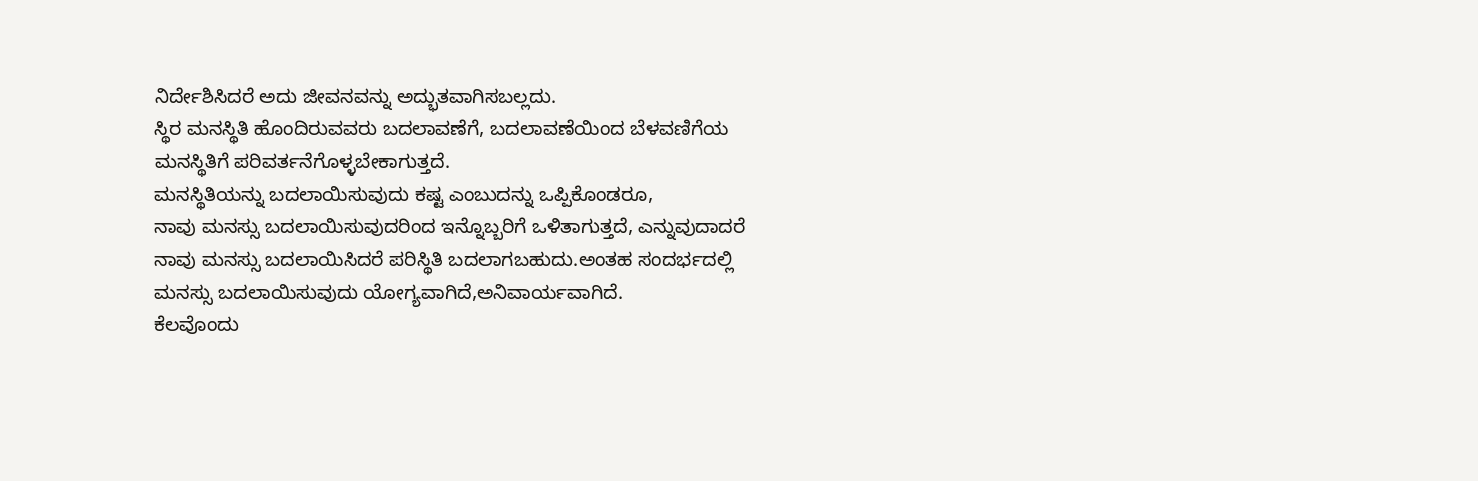ನಿರ್ದೇಶಿಸಿದರೆ ಅದು ಜೀವನವನ್ನು ಅದ್ಭುತವಾಗಿಸಬಲ್ಲದು.
ಸ್ಥಿರ ಮನಸ್ಥಿತಿ ಹೊಂದಿರುವವರು ಬದಲಾವಣೆಗೆ, ಬದಲಾವಣೆಯಿಂದ ಬೆಳವಣಿಗೆಯ ಮನಸ್ಥಿತಿಗೆ ಪರಿವರ್ತನೆಗೊಳ್ಳಬೇಕಾಗುತ್ತದೆ.
ಮನಸ್ಥಿತಿಯನ್ನು ಬದಲಾಯಿಸುವುದು ಕಷ್ಟ ಎಂಬುದನ್ನು ಒಪ್ಪಿಕೊಂಡರೂ,
ನಾವು ಮನಸ್ಸು ಬದಲಾಯಿಸುವುದರಿಂದ ಇನ್ನೊಬ್ಬರಿಗೆ ಒಳಿತಾಗುತ್ತದೆ, ಎನ್ನುವುದಾದರೆ ನಾವು ಮನಸ್ಸು ಬದಲಾಯಿಸಿದರೆ ಪರಿಸ್ಥಿತಿ ಬದಲಾಗಬಹುದು.ಅಂತಹ ಸಂದರ್ಭದಲ್ಲಿ ಮನಸ್ಸು ಬದಲಾಯಿಸುವುದು ಯೋಗ್ಯವಾಗಿದೆ,ಅನಿವಾರ್ಯವಾಗಿದೆ.
ಕೆಲವೊಂದು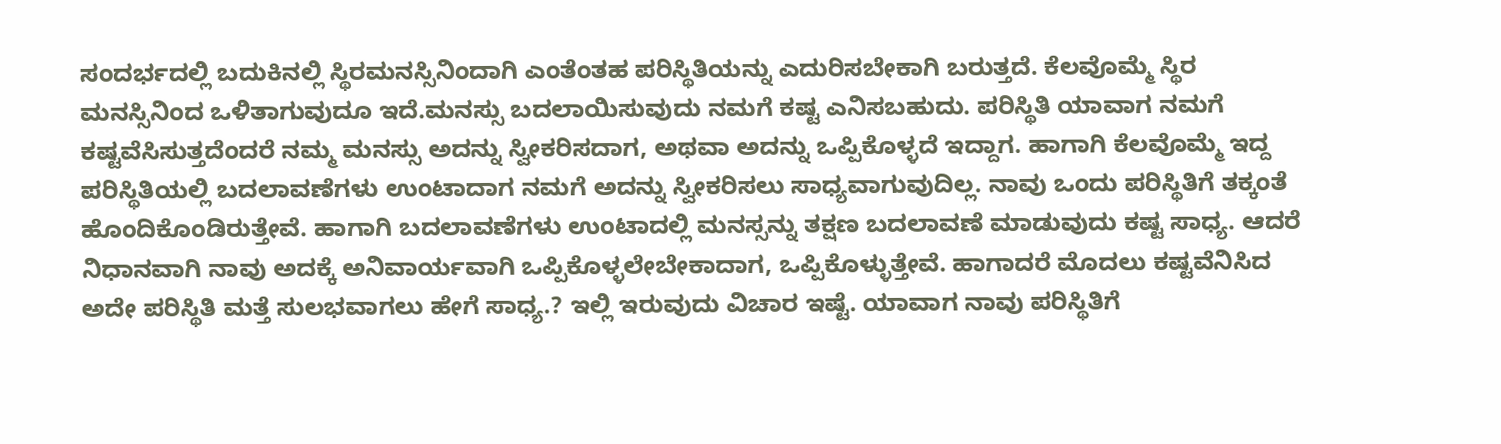ಸಂದರ್ಭದಲ್ಲಿ ಬದುಕಿನಲ್ಲಿ ಸ್ಥಿರಮನಸ್ಸಿನಿಂದಾಗಿ ಎಂತೆಂತಹ ಪರಿಸ್ಥಿತಿಯನ್ನು ಎದುರಿಸಬೇಕಾಗಿ ಬರುತ್ತದೆ. ಕೆಲವೊಮ್ಮೆ ಸ್ಥಿರ ಮನಸ್ಸಿನಿಂದ ಒಳಿತಾಗುವುದೂ ಇದೆ.ಮನಸ್ಸು ಬದಲಾಯಿಸುವುದು ನಮಗೆ ಕಷ್ಟ ಎನಿಸಬಹುದು. ಪರಿಸ್ಥಿತಿ ಯಾವಾಗ ನಮಗೆ ಕಷ್ಟವೆಸಿಸುತ್ತದೆಂದರೆ ನಮ್ಮ ಮನಸ್ಸು ಅದನ್ನು ಸ್ವೀಕರಿಸದಾಗ, ಅಥವಾ ಅದನ್ನು ಒಪ್ಪಿಕೊಳ್ಳದೆ ಇದ್ದಾಗ. ಹಾಗಾಗಿ ಕೆಲವೊಮ್ಮೆ ಇದ್ದ ಪರಿಸ್ಥಿತಿಯಲ್ಲಿ ಬದಲಾವಣೆಗಳು ಉಂಟಾದಾಗ ನಮಗೆ ಅದನ್ನು ಸ್ವೀಕರಿಸಲು ಸಾಧ್ಯವಾಗುವುದಿಲ್ಲ. ನಾವು ಒಂದು ಪರಿಸ್ಥಿತಿಗೆ ತಕ್ಕಂತೆ ಹೊಂದಿಕೊಂಡಿರುತ್ತೇವೆ. ಹಾಗಾಗಿ ಬದಲಾವಣೆಗಳು ಉಂಟಾದಲ್ಲಿ ಮನಸ್ಸನ್ನು ತಕ್ಷಣ ಬದಲಾವಣೆ ಮಾಡುವುದು ಕಷ್ಟ ಸಾಧ್ಯ. ಆದರೆ ನಿಧಾನವಾಗಿ ನಾವು ಅದಕ್ಕೆ ಅನಿವಾರ್ಯವಾಗಿ ಒಪ್ಪಿಕೊಳ್ಳಲೇಬೇಕಾದಾಗ, ಒಪ್ಪಿಕೊಳ್ಳುತ್ತೇವೆ. ಹಾಗಾದರೆ ಮೊದಲು ಕಷ್ಟವೆನಿಸಿದ ಅದೇ ಪರಿಸ್ಥಿತಿ ಮತ್ತೆ ಸುಲಭವಾಗಲು ಹೇಗೆ ಸಾಧ್ಯ.? ಇಲ್ಲಿ ಇರುವುದು ವಿಚಾರ ಇಷ್ಟೆ. ಯಾವಾಗ ನಾವು ಪರಿಸ್ಥಿತಿಗೆ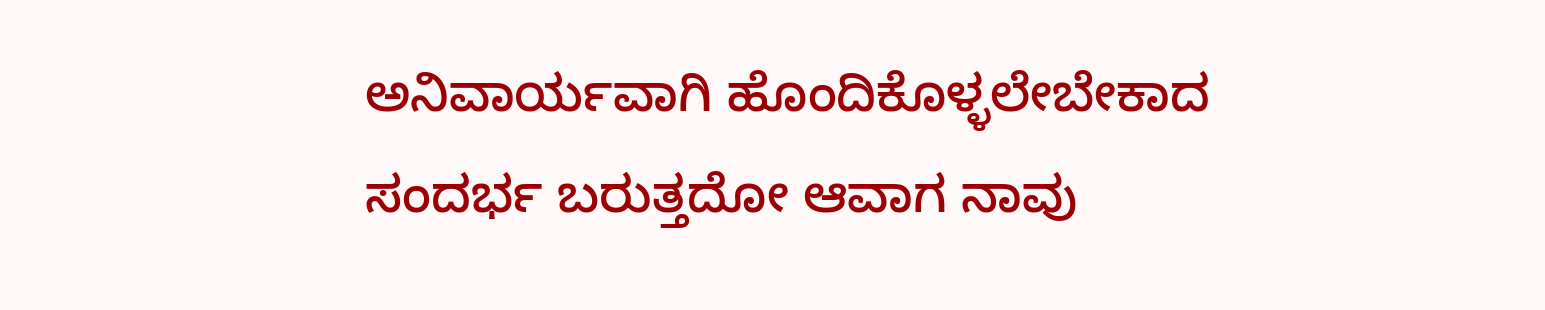ಅನಿವಾರ್ಯವಾಗಿ ಹೊಂದಿಕೊಳ್ಳಲೇಬೇಕಾದ ಸಂದರ್ಭ ಬರುತ್ತದೋ ಆವಾಗ ನಾವು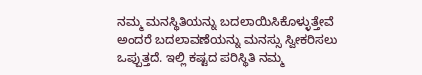ನಮ್ಮ ಮನಸ್ಥಿತಿಯನ್ನು ಬದಲಾಯಿಸಿಕೊಳ್ಳುತ್ತೇವೆ ಅಂದರೆ ಬದಲಾವಣೆಯನ್ನು ಮನಸ್ಸು ಸ್ವೀಕರಿಸಲು ಒಪ್ಪುತ್ತದೆ. ಇಲ್ಲಿ ಕಷ್ಟದ ಪರಿಸ್ಥಿತಿ ನಮ್ಮ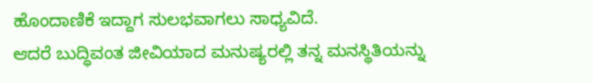ಹೊಂದಾಣಿಕೆ ಇದ್ದಾಗ ಸುಲಭವಾಗಲು ಸಾಧ್ಯವಿದೆ.
ಆದರೆ ಬುದ್ಧಿವಂತ ಜೀವಿಯಾದ ಮನುಷ್ಯರಲ್ಲಿ ತನ್ನ ಮನಸ್ಥಿತಿಯನ್ನು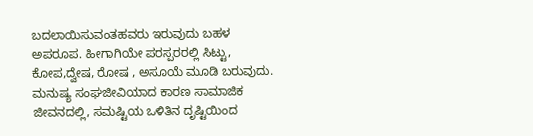ಬದಲಾಯಿಸುವಂತಹವರು ಇರುವುದು ಬಹಳ ಅಪರೂಪ. ಹೀಗಾಗಿಯೇ ಪರಸ್ಪರರಲ್ಲಿ ಸಿಟ್ಟು, ಕೋಪ,ದ್ವೇಷ, ರೋಷ , ಅಸೂಯೆ ಮೂಡಿ ಬರುವುದು.
ಮನುಷ್ಯ ಸಂಘಜೀವಿಯಾದ ಕಾರಣ ಸಾಮಾಜಿಕ ಜೀವನದಲ್ಲಿ, ಸಮಷ್ಟಿಯ ಒಳಿತಿನ ದೃಷ್ಟಿಯಿಂದ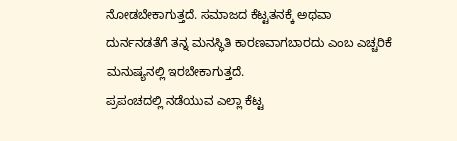ನೋಡಬೇಕಾಗುತ್ತದೆ. ಸಮಾಜದ ಕೆಟ್ಟತನಕ್ಕೆ ಅಥವಾ ದುರ್ನನಡತೆಗೆ ತನ್ನ ಮನಸ್ಥಿತಿ ಕಾರಣವಾಗಬಾರದು ಎಂಬ ಎಚ್ಚರಿಕೆ ಮನುಷ್ಯನಲ್ಲಿ ಇರಬೇಕಾಗುತ್ತದೆ.
ಪ್ರಪಂಚದಲ್ಲಿ ನಡೆಯುವ ಎಲ್ಲಾ ಕೆಟ್ಟ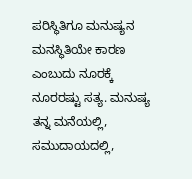ಪರಿಸ್ಥಿತಿಗೂ ಮನುಷ್ಯನ ಮನಸ್ಥಿತಿಯೇ ಕಾರಣ ಎಂಬುದು ನೂರಕ್ಕೆ ನೂರರಷ್ಟು ಸತ್ಯ. ಮನುಷ್ಯ ತನ್ನ ಮನೆಯಲ್ಲಿ, ಸಮುದಾಯದಲ್ಲಿ,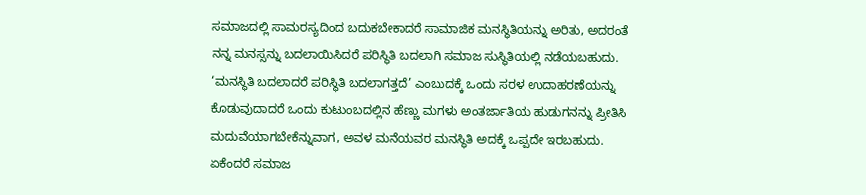ಸಮಾಜದಲ್ಲಿ ಸಾಮರಸ್ಯದಿಂದ ಬದುಕಬೇಕಾದರೆ ಸಾಮಾಜಿಕ ಮನಸ್ಥಿತಿಯನ್ನು ಅರಿತು, ಅದರಂತೆ ನನ್ನ ಮನಸ್ಸನ್ನು ಬದಲಾಯಿಸಿದರೆ ಪರಿಸ್ಥಿತಿ ಬದಲಾಗಿ ಸಮಾಜ ಸುಸ್ಥಿತಿಯಲ್ಲಿ ನಡೆಯಬಹುದು.
‘ಮನಸ್ಥಿತಿ ಬದಲಾದರೆ ಪರಿಸ್ಥಿತಿ ಬದಲಾಗತ್ತದೆ’ ಎಂಬುದಕ್ಕೆ ಒಂದು ಸರಳ ಉದಾಹರಣೆಯನ್ನು ಕೊಡುವುದಾದರೆ ಒಂದು ಕುಟುಂಬದಲ್ಲಿನ ಹೆಣ್ಣು ಮಗಳು ಅಂತರ್ಜಾತಿಯ ಹುಡುಗನನ್ನು ಪ್ರೀತಿಸಿ ಮದುವೆಯಾಗಬೇಕೆನ್ನುವಾಗ, ಅವಳ ಮನೆಯವರ ಮನಸ್ಥಿತಿ ಅದಕ್ಕೆ ಒಪ್ಪದೇ ಇರಬಹುದು. ಏಕೆಂದರೆ ಸಮಾಜ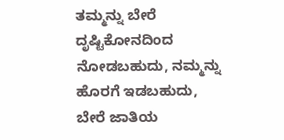ತಮ್ಮನ್ನು ಬೇರೆ ದೃಷ್ಟಿಕೋನದಿಂದ ನೋಡಬಹುದು, ನಮ್ಮನ್ನು ಹೊರಗೆ ಇಡಬಹುದು, ಬೇರೆ ಜಾತಿಯ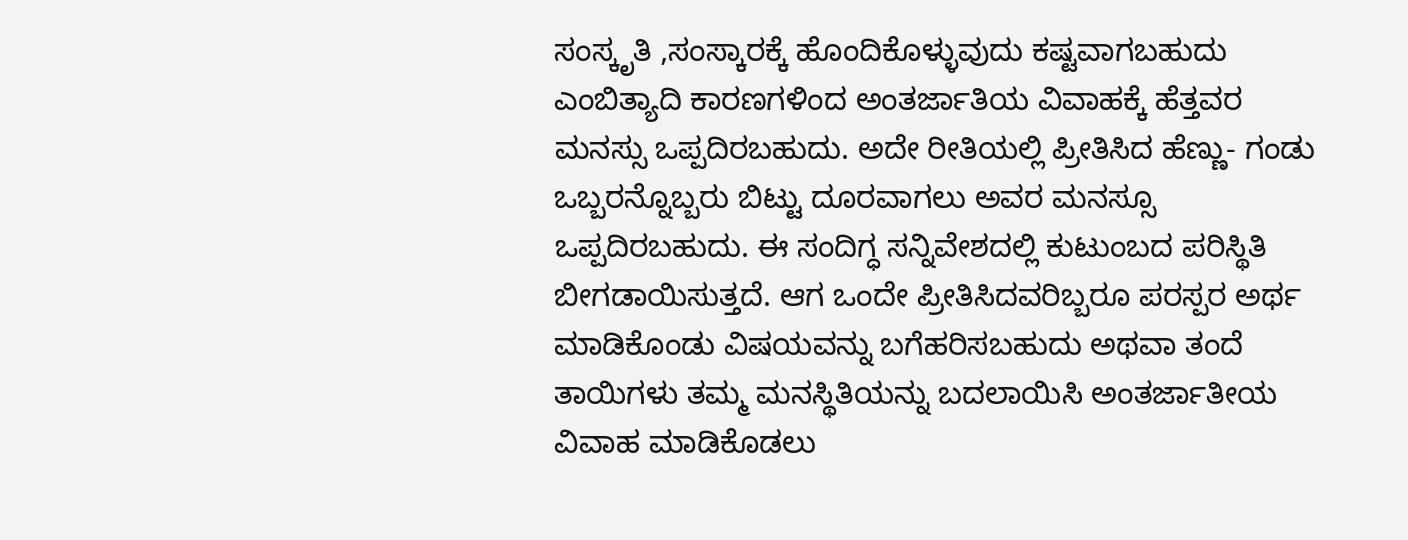ಸಂಸ್ಕೃತಿ ,ಸಂಸ್ಕಾರಕ್ಕೆ ಹೊಂದಿಕೊಳ್ಳುವುದು ಕಷ್ಟವಾಗಬಹುದು ಎಂಬಿತ್ಯಾದಿ ಕಾರಣಗಳಿಂದ ಅಂತರ್ಜಾತಿಯ ವಿವಾಹಕ್ಕೆ ಹೆತ್ತವರ ಮನಸ್ಸು ಒಪ್ಪದಿರಬಹುದು. ಅದೇ ರೀತಿಯಲ್ಲಿ ಪ್ರೀತಿಸಿದ ಹೆಣ್ಣು- ಗಂಡು ಒಬ್ಬರನ್ನೊಬ್ಬರು ಬಿಟ್ಟು ದೂರವಾಗಲು ಅವರ ಮನಸ್ಸೂ ಒಪ್ಪದಿರಬಹುದು. ಈ ಸಂದಿಗ್ಧ ಸನ್ನಿವೇಶದಲ್ಲಿ ಕುಟುಂಬದ ಪರಿಸ್ಥಿತಿ ಬೀಗಡಾಯಿಸುತ್ತದೆ. ಆಗ ಒಂದೇ ಪ್ರೀತಿಸಿದವರಿಬ್ಬರೂ ಪರಸ್ಪರ ಅರ್ಥ ಮಾಡಿಕೊಂಡು ವಿಷಯವನ್ನು ಬಗೆಹರಿಸಬಹುದು ಅಥವಾ ತಂದೆ ತಾಯಿಗಳು ತಮ್ಮ ಮನಸ್ಥಿತಿಯನ್ನು ಬದಲಾಯಿಸಿ ಅಂತರ್ಜಾತೀಯ ವಿವಾಹ ಮಾಡಿಕೊಡಲು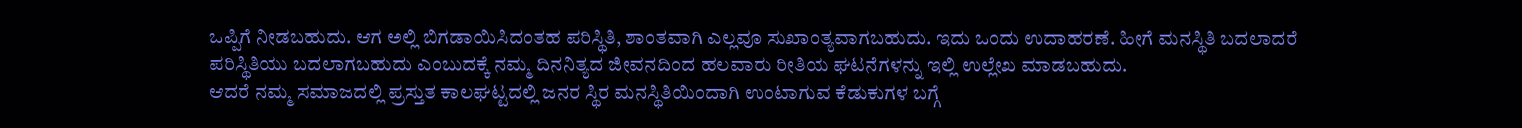ಒಪ್ಪಿಗೆ ನೀಡಬಹುದು. ಆಗ ಅಲ್ಲಿ ಬಿಗಡಾಯಿಸಿದಂತಹ ಪರಿಸ್ಥಿತಿ, ಶಾಂತವಾಗಿ ಎಲ್ಲವೂ ಸುಖಾಂತ್ಯವಾಗಬಹುದು. ಇದು ಒಂದು ಉದಾಹರಣೆ. ಹೀಗೆ ಮನಸ್ಥಿತಿ ಬದಲಾದರೆ ಪರಿಸ್ಥಿತಿಯು ಬದಲಾಗಬಹುದು ಎಂಬುದಕ್ಕೆ ನಮ್ಮ ದಿನನಿತ್ಯದ ಜೀವನದಿಂದ ಹಲವಾರು ರೀತಿಯ ಘಟನೆಗಳನ್ನು ಇಲ್ಲಿ ಉಲ್ಲೇಖ ಮಾಡಬಹುದು.
ಆದರೆ ನಮ್ಮ ಸಮಾಜದಲ್ಲಿ ಪ್ರಸ್ತುತ ಕಾಲಘಟ್ಟದಲ್ಲಿ ಜನರ ಸ್ಥಿರ ಮನಸ್ಥಿತಿಯಿಂದಾಗಿ ಉಂಟಾಗುವ ಕೆಡುಕುಗಳ ಬಗ್ಗೆ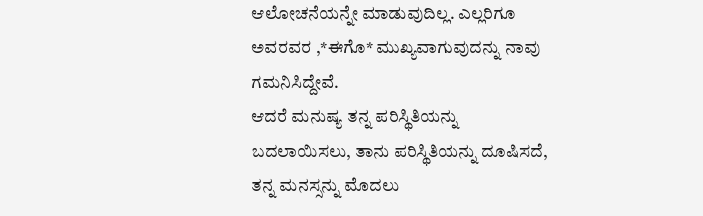ಆಲೋಚನೆಯನ್ನೇ ಮಾಡುವುದಿಲ್ಲ. ಎಲ್ಲರಿಗೂ ಅವರವರ ,*ಈಗೊ* ಮುಖ್ಯವಾಗುವುದನ್ನು ನಾವು ಗಮನಿಸಿದ್ದೇವೆ.
ಆದರೆ ಮನುಷ್ಯ ತನ್ನ ಪರಿಸ್ಥಿತಿಯನ್ನು ಬದಲಾಯಿಸಲು, ತಾನು ಪರಿಸ್ಥಿತಿಯನ್ನು ದೂಷಿಸದೆ, ತನ್ನ ಮನಸ್ಸನ್ನು ಮೊದಲು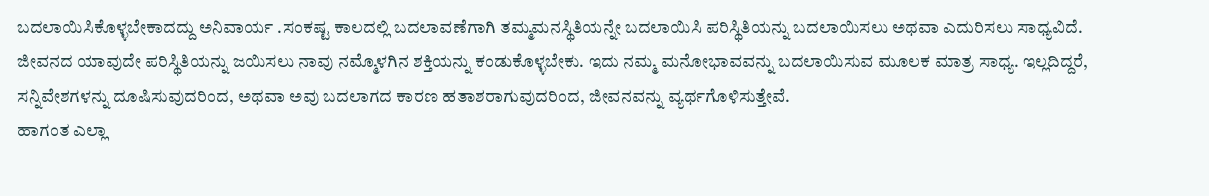ಬದಲಾಯಿಸಿಕೊಳ್ಳಬೇಕಾದದ್ದು ಅನಿವಾರ್ಯ .ಸಂಕಷ್ಟ ಕಾಲದಲ್ಲಿ ಬದಲಾವಣೆಗಾಗಿ ತಮ್ಮಮನಸ್ಥಿತಿಯನ್ನೇ ಬದಲಾಯಿಸಿ ಪರಿಸ್ಥಿತಿಯನ್ನು ಬದಲಾಯಿಸಲು ಅಥವಾ ಎದುರಿಸಲು ಸಾಧ್ಯವಿದೆ.
ಜೀವನದ ಯಾವುದೇ ಪರಿಸ್ಥಿತಿಯನ್ನು ಜಯಿಸಲು ನಾವು ನಮ್ಮೊಳಗಿನ ಶಕ್ತಿಯನ್ನು ಕಂಡುಕೊಳ್ಳಬೇಕು. ಇದು ನಮ್ಮ ಮನೋಭಾವವನ್ನು ಬದಲಾಯಿಸುವ ಮೂಲಕ ಮಾತ್ರ ಸಾಧ್ಯ. ಇಲ್ಲದಿದ್ದರೆ, ಸನ್ನಿವೇಶಗಳನ್ನು ದೂಷಿಸುವುದರಿಂದ, ಅಥವಾ ಅವು ಬದಲಾಗದ ಕಾರಣ ಹತಾಶರಾಗುವುದರಿಂದ, ಜೀವನವನ್ನು ವ್ಯರ್ಥಗೊಳಿಸುತ್ತೇವೆ.
ಹಾಗಂತ ಎಲ್ಲಾ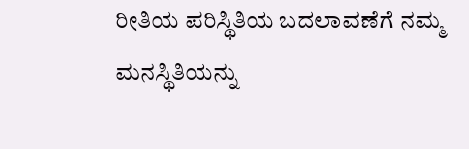ರೀತಿಯ ಪರಿಸ್ಥಿತಿಯ ಬದಲಾವಣೆಗೆ ನಮ್ಮ ಮನಸ್ಥಿತಿಯನ್ನು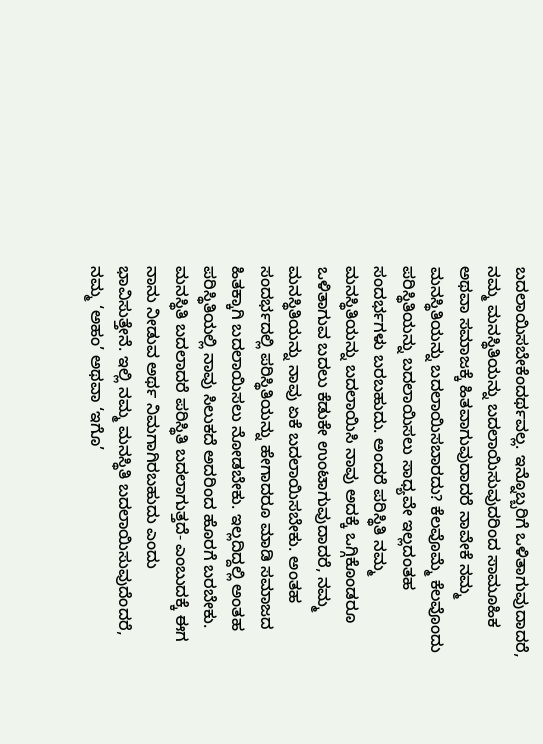ಬದಲಾಯಿಸಬೇಕೆಂದರ್ಥವಲ್ಲ. ಇನ್ನೊಬ್ಬರಿಗೆ ಒಳಿತಾಗುವುದಾದರೆ, ನಮ್ಮ ಮನಸ್ಥಿತಿಯನ್ನು ಬದಲಾಯಿಸುವುದರಿಂದ ಸಾಮೂಹಿಕ ಅಥವಾ ಸಮಾಜಕ್ಕೆ ಹಿತವಾಗುವುದಾದರೆ ನಾವೇಕೆ ನಮ್ಮ ಮನಸ್ಥಿತಿಯನ್ನು ಬದಲಾಯಿಸಬಾರದು? ಕೆಲವೊಮ್ಮೆ ಕೆಲವೊಂದು ಪರಿಸ್ಥಿತಿಯನ್ನು ಬದಲಾಯಿಸಲು ಸಾಧ್ಯವೇ ಇಲ್ಲದಂತಹ ಸಂದರ್ಭಗಳು ಬರಬಹುದು. ಅಂದರೆ ಪರಿಸ್ಥಿತಿ ನಮ್ಮ ಮನಸ್ಥಿತಿಯನ್ನು ಬದಲಾಯಿಸಿ ನಾವು ಅದಕ್ಕೆ ಒಗ್ಗಿಕೊಂಡರೂ ಒಳಿತಾಗುವ ಬದಲು ಕೆಡುಕೇ ಉಂಟಾಗುವುದಾದರೆ, ನಮ್ಮ ಮನಸ್ಥಿತಿಯನ್ನು ನಾವು ಏಕೆ ಬದಲಾಯಿಸಬೇಕು. ಅಂತಹ ಸಂದರ್ಭದಲ್ಲಿ ಪರಿಸ್ಥಿತಿಯನ್ನು ಹೇಗಾದರೂ ಮಾಡಿ ಸಮಾಜದ ಹಿತಕ್ಕಾಗಿ ಬದಲಾಯಿಸಲು ನೋಡಬೇಕು. ಇಲ್ಲದಿದ್ದಲ್ಲಿ ಅಂತಹ ಪರಿಸ್ಥಿತಿಯಲ್ಲಿ ನಾವು ಸಿಲುಕದೆ ಅದರಿಂದ ಹೊರಗೆ ಬರಬೇಕು.
ಮನಸ್ಥಿತಿ ಬದಲಾದರೆ ಪರಿಸ್ಥಿತಿ ಬದಲಾಗುತ್ತದೆ- ಎಂಬುದಕ್ಕೆ ಈಗ ನಾನು ನೀಡುವ ಅರ್ಥ ನಿಮಗಾಗಿರಬಹುದು ಎಂದು ಭಾವಿಸುತ್ತೇನೆ. ಇಲ್ಲಿ ನಮ್ಮ ಮನಸ್ಥಿತಿ ಬದಲಾಯಿಸುವುದೆಂದರೆ, ನಮ್ಮ ‘ಅಹಂ’ ಅಥವಾ ‘ಇಗೊ’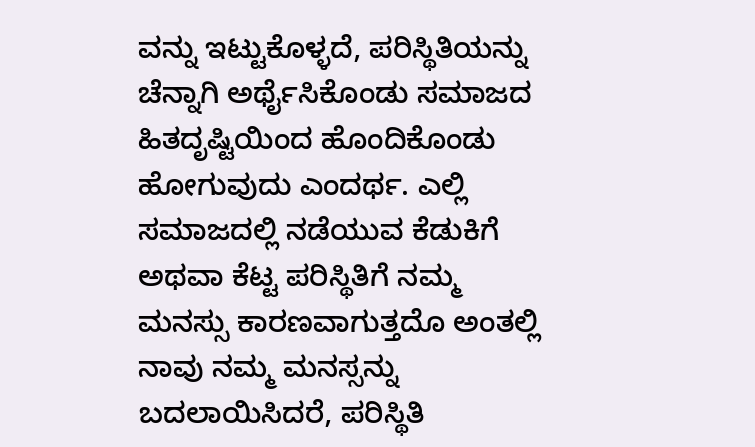ವನ್ನು ಇಟ್ಟುಕೊಳ್ಳದೆ, ಪರಿಸ್ಥಿತಿಯನ್ನು ಚೆನ್ನಾಗಿ ಅರ್ಥೈಸಿಕೊಂಡು ಸಮಾಜದ ಹಿತದೃಷ್ಟಿಯಿಂದ ಹೊಂದಿಕೊಂಡು ಹೋಗುವುದು ಎಂದರ್ಥ. ಎಲ್ಲಿ ಸಮಾಜದಲ್ಲಿ ನಡೆಯುವ ಕೆಡುಕಿಗೆ ಅಥವಾ ಕೆಟ್ಟ ಪರಿಸ್ಥಿತಿಗೆ ನಮ್ಮ ಮನಸ್ಸು ಕಾರಣವಾಗುತ್ತದೊ ಅಂತಲ್ಲಿ ನಾವು ನಮ್ಮ ಮನಸ್ಸನ್ನು ಬದಲಾಯಿಸಿದರೆ, ಪರಿಸ್ಥಿತಿ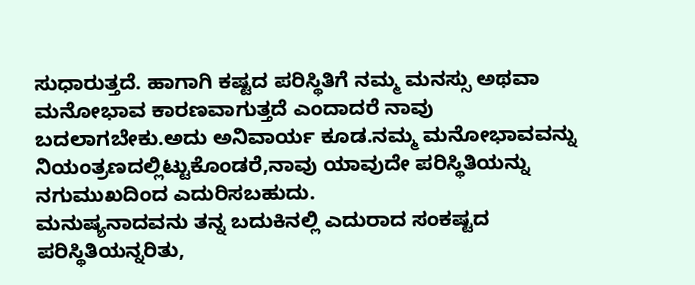ಸುಧಾರುತ್ತದೆ. ಹಾಗಾಗಿ ಕಷ್ಟದ ಪರಿಸ್ಥಿತಿಗೆ ನಮ್ಮ ಮನಸ್ಸು ಅಥವಾ ಮನೋಭಾವ ಕಾರಣವಾಗುತ್ತದೆ ಎಂದಾದರೆ ನಾವು ಬದಲಾಗಬೇಕು.ಅದು ಅನಿವಾರ್ಯ ಕೂಡ.ನಮ್ಮ ಮನೋಭಾವವನ್ನು ನಿಯಂತ್ರಣದಲ್ಲಿಟ್ಟುಕೊಂಡರೆ,ನಾವು ಯಾವುದೇ ಪರಿಸ್ಥಿತಿಯನ್ನು ನಗುಮುಖದಿಂದ ಎದುರಿಸಬಹುದು.
ಮನುಷ್ಯನಾದವನು ತನ್ನ ಬದುಕಿನಲ್ಲಿ ಎದುರಾದ ಸಂಕಷ್ಟದ ಪರಿಸ್ಥಿತಿಯನ್ನರಿತು,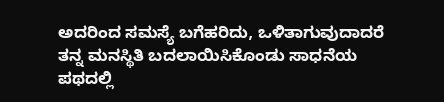ಅದರಿಂದ ಸಮಸ್ಯೆ ಬಗೆಹರಿದು, ಒಳಿತಾಗುವುದಾದರೆ ತನ್ನ ಮನಸ್ಥಿತಿ ಬದಲಾಯಿಸಿಕೊಂಡು ಸಾಧನೆಯ ಪಥದಲ್ಲಿ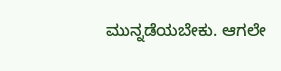ಮುನ್ನಡೆಯಬೇಕು. ಆಗಲೇ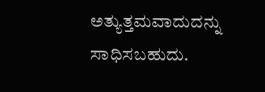ಅತ್ಯುತ್ತಮವಾದುದನ್ನು ಸಾಧಿಸಬಹುದು.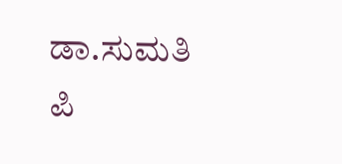ಡಾ.ಸುಮತಿ ಪಿ